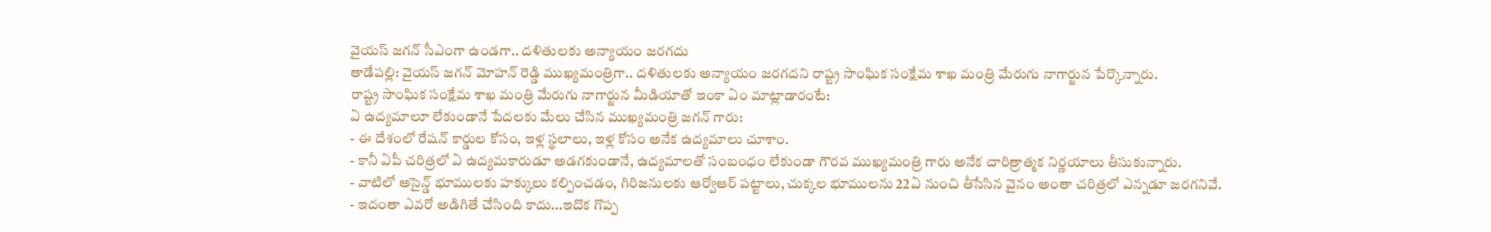వైయస్ జగన్ సీఎంగా ఉండగా.. దళితులకు అన్యాయం జరగదు
తాడేపల్లి: వైయస్ జగన్ మోహన్ రెడ్డి ముఖ్యమంత్రిగా.. దళితులకు అన్యాయం జరగదని రాష్ట్ర సాంఘిక సంక్షేమ శాఖ మంత్రి మేరుగు నాగార్జున పేర్కొన్నారు.
రాష్ట్ర సాంఘిక సంక్షేమ శాఖ మంత్రి మేరుగు నాగార్జున మీడియాతో ఇంకా ఏం మాట్లాడారంటే:
ఏ ఉద్యమాలూ లేకుండానే పేదలకు మేలు చేసిన ముఖ్యమంత్రి జగన్ గారు:
- ఈ దేశంలో రేషన్ కార్డుల కోసం, ఇళ్ల స్థలాలు, ఇళ్ల కోసం అనేక ఉద్యమాలు చూశాం.
- కానీ ఏపీ చరిత్రలో ఏ ఉద్యమకారుడూ అడగకుండానే, ఉద్యమాలతో సంబంధం లేకుండా గౌరవ ముఖ్యమంత్రి గారు అనేక చారిత్రాత్మక నిర్ణయాలు తీసుకున్నారు.
- వాటిలో అసైన్డ్ భూములకు హక్కులు కల్పించడం, గిరిజనులకు ఆర్వోఆర్ పట్టాలు, చుక్కల భూములను 22ఏ నుంచి తీసేసిన వైనం అంతా చరిత్రలో ఎన్నడూ జరగనివే.
- ఇదంతా ఎవరో అడిగితే చేసింది కాదు...ఇదొక గొప్ప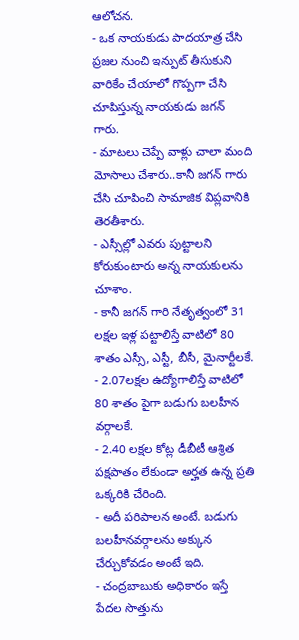ఆలోచన.
- ఒక నాయకుడు పాదయాత్ర చేసి ప్రజల నుంచి ఇన్పుట్ తీసుకుని వారికేం చేయాలో గొప్పగా చేసి చూపిస్తున్న నాయకుడు జగన్ గారు.
- మాటలు చెప్పే వాళ్లు చాలా మంది మోసాలు చేశారు..కానీ జగన్ గారు చేసి చూపించి సామాజిక విప్లవానికి తెరతీశారు.
- ఎస్సీల్లో ఎవరు పుట్టాలని కోరుకుంటారు అన్న నాయకులను చూశాం.
- కానీ జగన్ గారి నేతృత్వంలో 31 లక్షల ఇళ్ల పట్టాలిస్తే వాటిలో 80 శాతం ఎస్సీ, ఎస్టీ, బీసీ, మైనార్టీలకే.
- 2.07లక్షల ఉద్యోగాలిస్తే వాటిలో 80 శాతం పైగా బడుగు బలహీన వర్గాలకే.
- 2.40 లక్షల కోట్ల డీబీటీ ఆశ్రిత పక్షపాతం లేకుండా అర్హత ఉన్న ప్రతి ఒక్కరికి చేరింది.
- అదీ పరిపాలన అంటే. బడుగు బలహీనవర్గాలను అక్కున చేర్చుకోవడం అంటే ఇది.
- చంద్రబాబుకు అధికారం ఇస్తే పేదల సొత్తును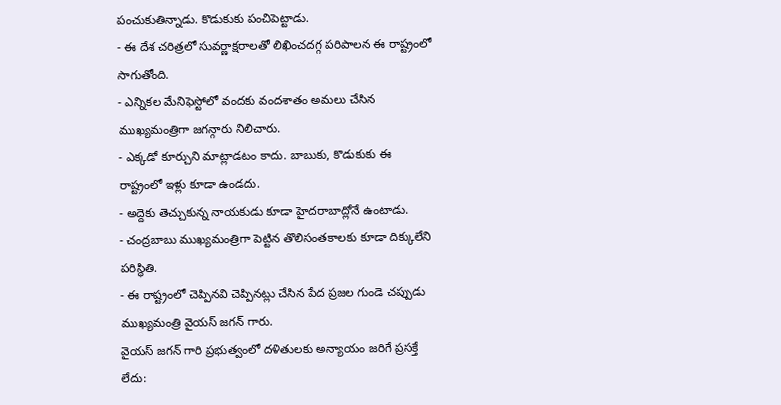పంచుకుతిన్నాడు. కొడుకుకు పంచిపెట్టాడు.
- ఈ దేశ చరిత్రలో సువర్ణాక్షరాలతో లిఖించదగ్గ పరిపాలన ఈ రాష్ట్రంలో సాగుతోంది.
- ఎన్నికల మేనిఫెస్టోలో వందకు వందశాతం అమలు చేసిన ముఖ్యమంత్రిగా జగన్గారు నిలిచారు.
- ఎక్కడో కూర్చుని మాట్లాడటం కాదు. బాబుకు, కొడుకుకు ఈ రాష్ట్రంలో ఇళ్లు కూడా ఉండదు.
- అద్దెకు తెచ్చుకున్న నాయకుడు కూడా హైదరాబాద్లోనే ఉంటాడు.
- చంద్రబాబు ముఖ్యమంత్రిగా పెట్టిన తొలిసంతకాలకు కూడా దిక్కులేని పరిస్థితి.
- ఈ రాష్ట్రంలో చెప్పినవి చెప్పినట్లు చేసిన పేద ప్రజల గుండె చప్పుడు ముఖ్యమంత్రి వైయస్ జగన్ గారు.
వైయస్ జగన్ గారి ప్రభుత్వంలో దళితులకు అన్యాయం జరిగే ప్రసక్తే లేదు: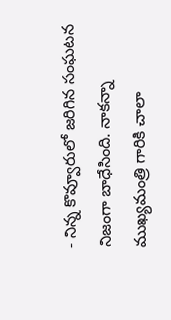- నిన్న కొవ్వూరులో జరిగిన సంఘటన నిజంగా బాధేసింది. నాకన్నా ముఖ్యమంత్రి గారికి చాలా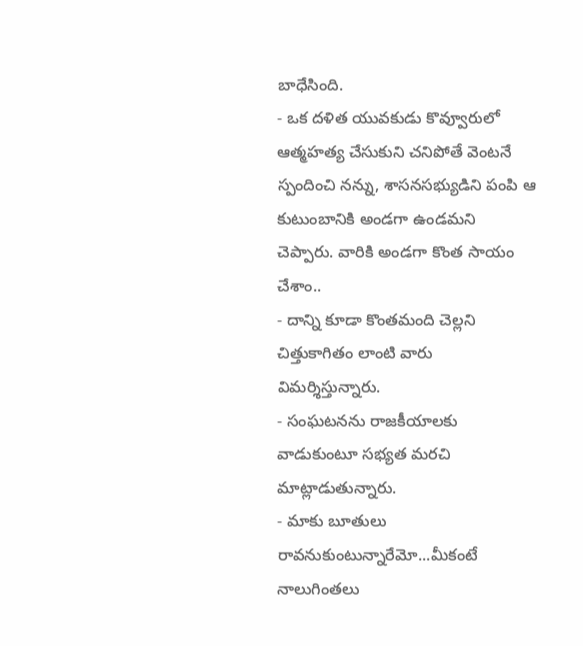బాధేసింది.
- ఒక దళిత యువకుడు కొవ్వూరులో ఆత్మహత్య చేసుకుని చనిపోతే వెంటనే స్పందించి నన్ను, శాసనసభ్యుడిని పంపి ఆ కుటుంబానికి అండగా ఉండమని చెప్పారు. వారికి అండగా కొంత సాయం చేశాం..
- దాన్ని కూడా కొంతమంది చెల్లని చిత్తుకాగితం లాంటి వారు విమర్శిస్తున్నారు.
- సంఘటనను రాజకీయాలకు వాడుకుంటూ సభ్యత మరచి మాట్లాడుతున్నారు.
- మాకు బూతులు రావనుకుంటున్నారేమో...మీకంటే నాలుగింతలు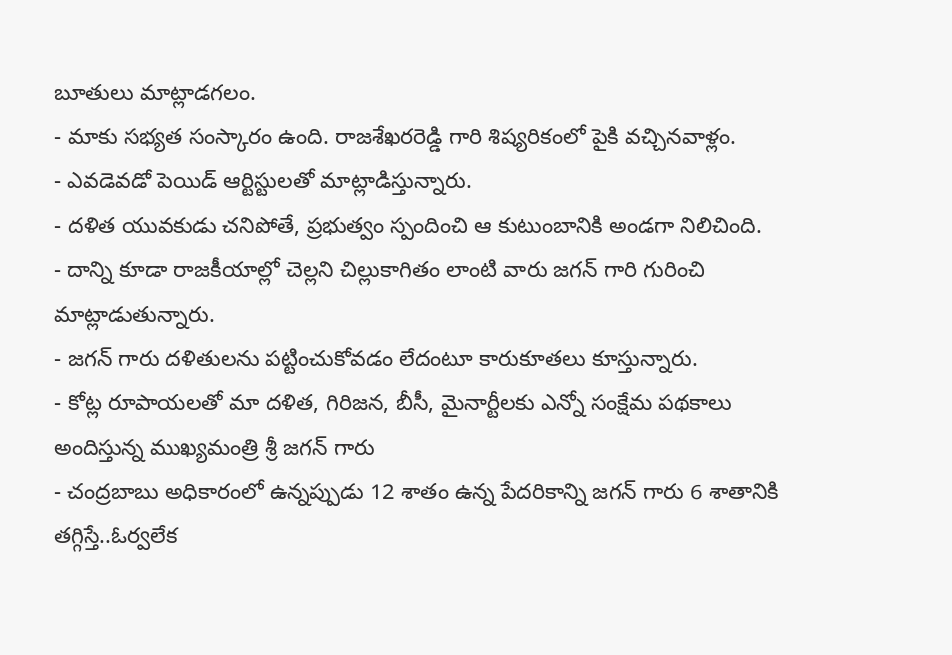బూతులు మాట్లాడగలం.
- మాకు సభ్యత సంస్కారం ఉంది. రాజశేఖరరెడ్డి గారి శిష్యరికంలో పైకి వచ్చినవాళ్లం.
- ఎవడెవడో పెయిడ్ ఆర్టిస్టులతో మాట్లాడిస్తున్నారు.
- దళిత యువకుడు చనిపోతే, ప్రభుత్వం స్పందించి ఆ కుటుంబానికి అండగా నిలిచింది.
- దాన్ని కూడా రాజకీయాల్లో చెల్లని చిల్లుకాగితం లాంటి వారు జగన్ గారి గురించి మాట్లాడుతున్నారు.
- జగన్ గారు దళితులను పట్టించుకోవడం లేదంటూ కారుకూతలు కూస్తున్నారు.
- కోట్ల రూపాయలతో మా దళిత, గిరిజన, బీసీ, మైనార్టీలకు ఎన్నో సంక్షేమ పథకాలు అందిస్తున్న ముఖ్యమంత్రి శ్రీ జగన్ గారు
- చంద్రబాబు అధికారంలో ఉన్నప్పుడు 12 శాతం ఉన్న పేదరికాన్ని జగన్ గారు 6 శాతానికి తగ్గిస్తే..ఓర్వలేక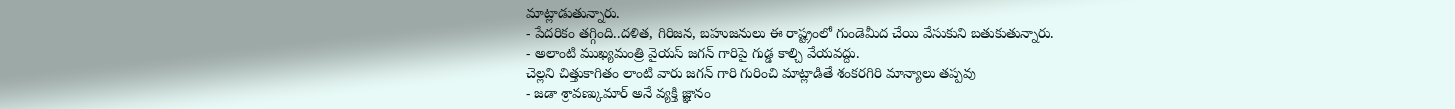మాట్లాడుతున్నారు.
- పేదరికం తగ్గింది..దళిత, గిరిజన, బహుజనులు ఈ రాష్ట్రంలో గుండెమీద చేయి వేసుకుని బతుకుతున్నారు.
- అలాంటి ముఖ్యమంత్రి వైయస్ జగన్ గారిపై గుడ్డ కాల్చి వేయవద్దు.
చెల్లని చిత్తుకాగితం లాంటి వారు జగన్ గారి గురించి మాట్లాడితే శంకరగిరి మాన్యాలు తప్పవు
- జడా శ్రావణ్కుమార్ అనే వ్యక్తి జ్ఞానం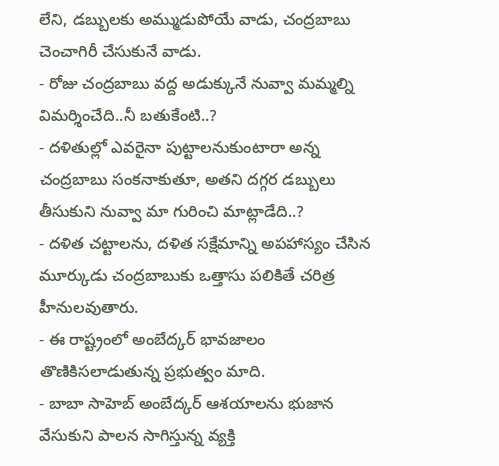లేని, డబ్బులకు అమ్ముడుపోయే వాడు, చంద్రబాబు చెంచాగిరీ చేసుకునే వాడు.
- రోజు చంద్రబాబు వద్ద అడుక్కునే నువ్వా మమ్మల్ని విమర్శించేది..నీ బతుకేంటి..?
- దళితుల్లో ఎవరైనా పుట్టాలనుకుంటారా అన్న చంద్రబాబు సంకనాకుతూ, అతని దగ్గర డబ్బులు తీసుకుని నువ్వా మా గురించి మాట్లాడేది..?
- దళిత చట్టాలను, దళిత సక్షేమాన్ని అపహాస్యం చేసిన మూర్కుడు చంద్రబాబుకు ఒత్తాసు పలికితే చరిత్ర హీనులవుతారు.
- ఈ రాష్ట్రంలో అంబేద్కర్ భావజాలం తొణికిసలాడుతున్న ప్రభుత్వం మాది.
- బాబా సాహెబ్ అంబేద్కర్ ఆశయాలను భుజాన వేసుకుని పాలన సాగిస్తున్న వ్యక్తి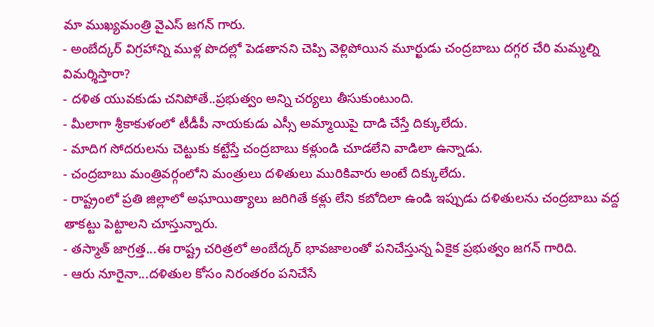మా ముఖ్యమంత్రి వైఎస్ జగన్ గారు.
- అంబేద్కర్ విగ్రహాన్ని ముళ్ల పొదల్లో పెడతానని చెప్పి వెళ్లిపోయిన మూర్ఖుడు చంద్రబాబు దగ్గర చేరి మమ్మల్ని విమర్శిస్తారా?
- దళిత యువకుడు చనిపోతే..ప్రభుత్వం అన్ని చర్యలు తీసుకుంటుంది.
- మీలాగా శ్రీకాకుళంలో టీడీపీ నాయకుడు ఎస్సీ అమ్మాయిపై దాడి చేస్తే దిక్కులేదు.
- మాదిగ సోదరులను చెట్టుకు కట్టేస్తే చంద్రబాబు కళ్లుండి చూడలేని వాడిలా ఉన్నాడు.
- చంద్రబాబు మంత్రివర్గంలోని మంత్రులు దళితులు మురికివారు అంటే దిక్కులేదు.
- రాష్ట్రంలో ప్రతి జిల్లాలో అఘాయిత్యాలు జరిగితే కళ్లు లేని కబోదిలా ఉండి ఇప్పుడు దళితులను చంద్రబాబు వద్ద తాకట్టు పెట్టాలని చూస్తున్నారు.
- తస్మాత్ జాగ్రత్త...ఈ రాష్ట్ర చరిత్రలో అంబేద్కర్ భావజాలంతో పనిచేస్తున్న ఏకైక ప్రభుత్వం జగన్ గారిది.
- ఆరు నూరైనా...దళితుల కోసం నిరంతరం పనిచేసే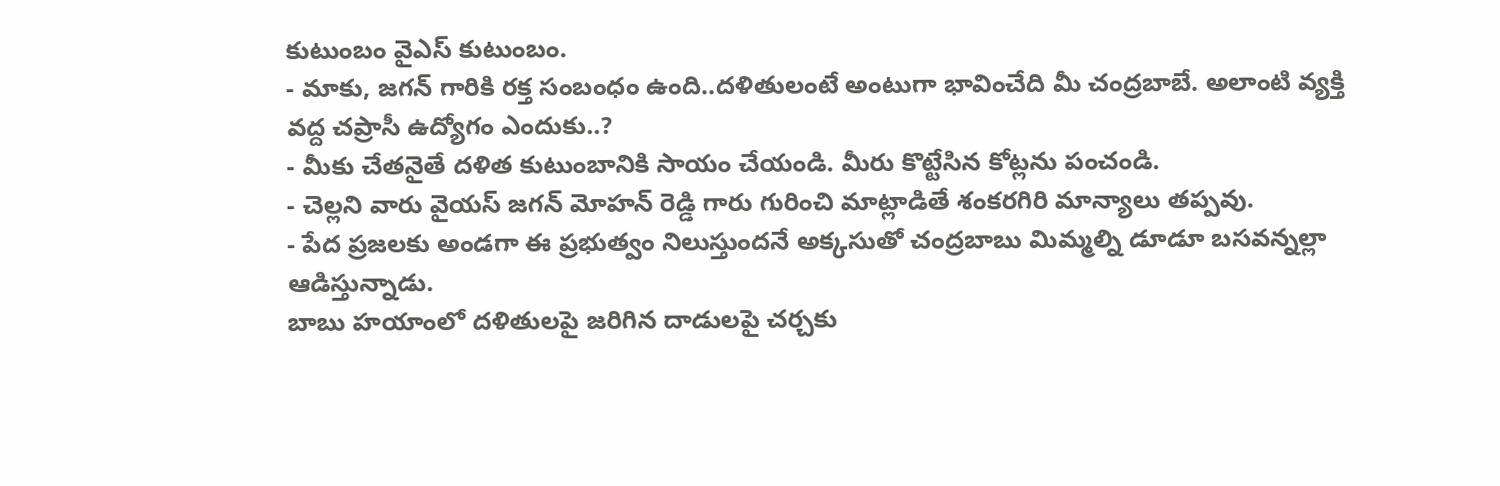కుటుంబం వైఎస్ కుటుంబం.
- మాకు, జగన్ గారికి రక్త సంబంధం ఉంది..దళితులంటే అంటుగా భావించేది మీ చంద్రబాబే. అలాంటి వ్యక్తి వద్ద చప్రాసీ ఉద్యోగం ఎందుకు..?
- మీకు చేతనైతే దళిత కుటుంబానికి సాయం చేయండి. మీరు కొట్టేసిన కోట్లను పంచండి.
- చెల్లని వారు వైయస్ జగన్ మోహన్ రెడ్డి గారు గురించి మాట్లాడితే శంకరగిరి మాన్యాలు తప్పవు.
- పేద ప్రజలకు అండగా ఈ ప్రభుత్వం నిలుస్తుందనే అక్కసుతో చంద్రబాబు మిమ్మల్ని డూడూ బసవన్నల్లా ఆడిస్తున్నాడు.
బాబు హయాంలో దళితులపై జరిగిన దాడులపై చర్చకు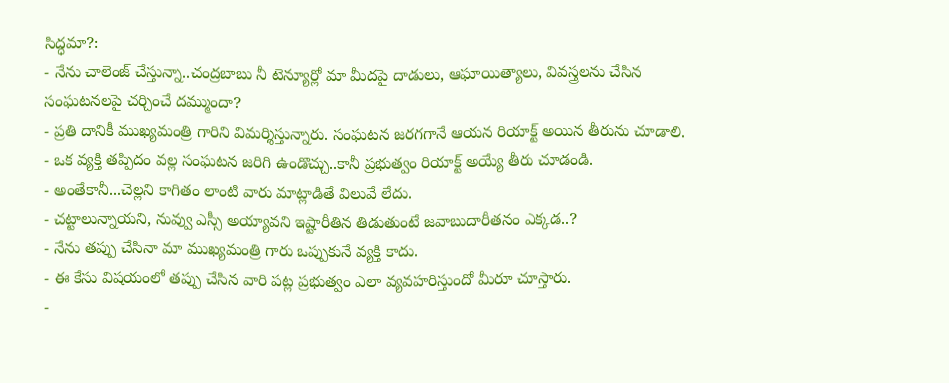సిద్ధమా?:
- నేను చాలెంజ్ చేస్తున్నా..చంద్రబాబు నీ టెన్యూర్లో మా మీదపై దాడులు, ఆఘాయిత్యాలు, వివస్త్రలను చేసిన సంఘటనలపై చర్చించే దమ్ముందా?
- ప్రతి దానికీ ముఖ్యమంత్రి గారిని విమర్శిస్తున్నారు. సంఘటన జరగగానే ఆయన రియాక్ట్ అయిన తీరును చూడాలి.
- ఒక వ్యక్తి తప్పిదం వల్ల సంఘటన జరిగి ఉండొచ్చు..కానీ ప్రభుత్వం రియాక్ట్ అయ్యే తీరు చూడండి.
- అంతేకానీ...చెల్లని కాగితం లాంటి వారు మాట్లాడితే విలువే లేదు.
- చట్టాలున్నాయని, నువ్వు ఎస్సీ అయ్యావని ఇష్టారీతిన తిడుతుంటే జవాబుదారీతనం ఎక్కడ..?
- నేను తప్పు చేసినా మా ముఖ్యమంత్రి గారు ఒప్పుకునే వ్యక్తి కాదు.
- ఈ కేసు విషయంలో తప్పు చేసిన వారి పట్ల ప్రభుత్వం ఎలా వ్యవహరిస్తుందో మీరూ చూస్తారు.
-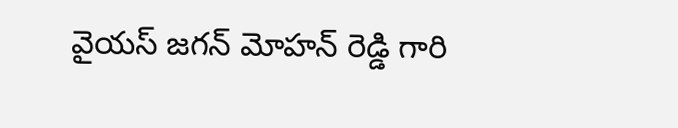వైయస్ జగన్ మోహన్ రెడ్డి గారి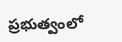ప్రభుత్వంలో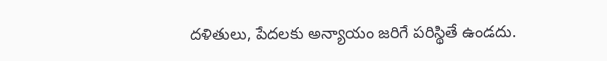దళితులు, పేదలకు అన్యాయం జరిగే పరిస్థితే ఉండదు.